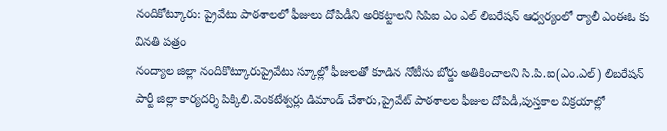నందికోట్కూరు: ప్రైవేటు పాఠశాలలో ఫీజులు దోపిడీని అరికట్టాలని సిపిఐ ఎం ఎల్ లిబరేషన్ ఆధ్వర్యంలో ర్యాలీ ఎంఈఓ కు వినతి పత్రం
నంద్యాల జిల్లా నందికొట్కూరుప్రైవేటు స్కూల్లో ఫీజులతో కూడిన నోటీసు బోర్డు అతికించాలని సి.పి.ఐ(ఎం.ఎల్) లిబరేషన్ పార్టీ జిల్లా కార్యదర్శి పిక్కిలి.వెంకటేశ్వర్లు డిమాండ్ చేశారు,ప్రైవేట్ పాఠశాలల ఫీజుల దోపిడీ,పుస్తకాల విక్రయాల్లో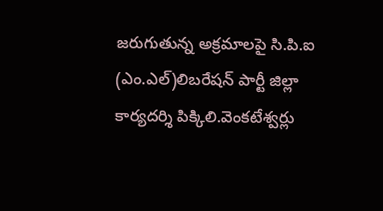జరుగుతున్న అక్రమాలపై సి.పి.ఐ (ఎం.ఎల్)లిబరేషన్ పార్టీ జిల్లా కార్యదర్శి పిక్కిలి.వెంకటేశ్వర్లు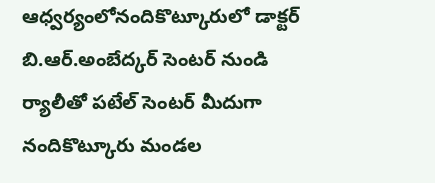ఆధ్వర్యంలోనందికొట్కూరులో డాక్టర్ బి.ఆర్.అంబేద్కర్ సెంటర్ నుండి ర్యాలీతో పటేల్ సెంటర్ మీదుగా నందికొట్కూరు మండల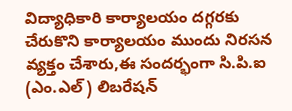విద్యాధికారి కార్యాలయం దగ్గరకు చేరుకొని కార్యాలయం ముందు నిరసన వ్యక్తం చేశారు,ఈ సందర్భంగా సి.పి.ఐ (ఎం.ఎల్) లిబరేషన్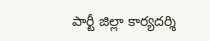పార్టీ జిల్లా కార్యదర్శి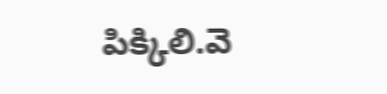పిక్కిలి.వె